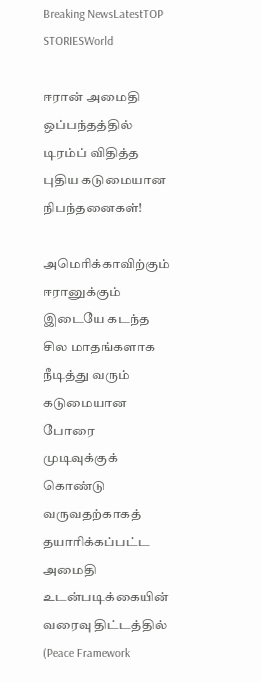Breaking NewsLatestTOP STORIESWorld

ஈரான் அமைதி ஒப்பந்தத்தில் டிரம்ப் விதித்த புதிய கடுமையான நிபந்தனைகள்!

அமெரிக்காவிற்கும் ஈரானுக்கும் இடையே கடந்த சில மாதங்களாக நீடித்து வரும் கடுமையான போரை முடிவுக்குக் கொண்டு வருவதற்காகத் தயாரிக்கப்பட்ட அமைதி உடன்படிக்கையின் வரைவு திட்டத்தில் (Peace Framework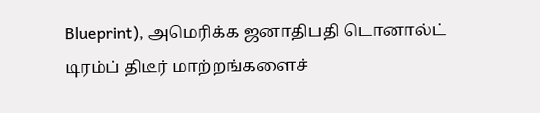Blueprint), அமெரிக்க ஜனாதிபதி டொனால்ட் டிரம்ப் திடீர் மாற்றங்களைச்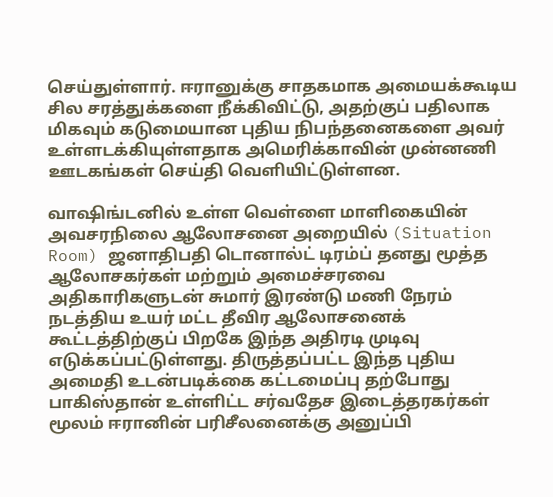செய்துள்ளார். ஈரானுக்கு சாதகமாக அமையக்கூடிய சில சரத்துக்களை நீக்கிவிட்டு, அதற்குப் பதிலாக மிகவும் கடுமையான புதிய நிபந்தனைகளை அவர் உள்ளடக்கியுள்ளதாக அமெரிக்காவின் முன்னணி ஊடகங்கள் செய்தி வெளியிட்டுள்ளன.

வாஷிங்டனில் உள்ள வெள்ளை மாளிகையின் அவசரநிலை ஆலோசனை அறையில் (Situation Room) ஜனாதிபதி டொனால்ட் டிரம்ப் தனது மூத்த ஆலோசகர்கள் மற்றும் அமைச்சரவை அதிகாரிகளுடன் சுமார் இரண்டு மணி நேரம் நடத்திய உயர் மட்ட தீவிர ஆலோசனைக் கூட்டத்திற்குப் பிறகே இந்த அதிரடி முடிவு எடுக்கப்பட்டுள்ளது. திருத்தப்பட்ட இந்த புதிய அமைதி உடன்படிக்கை கட்டமைப்பு தற்போது பாகிஸ்தான் உள்ளிட்ட சர்வதேச இடைத்தரகர்கள் மூலம் ஈரானின் பரிசீலனைக்கு அனுப்பி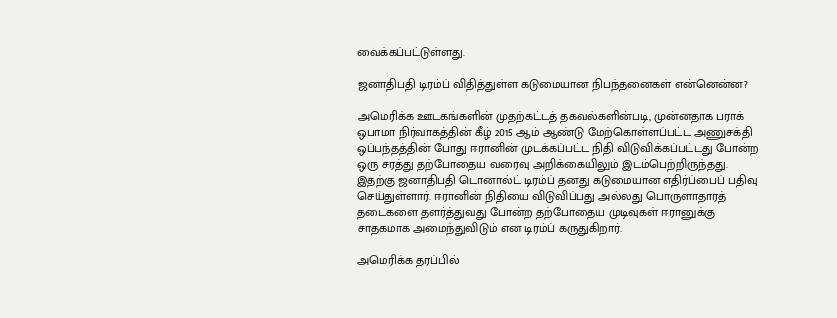வைக்கப்பட்டுள்ளது.

ஜனாதிபதி டிரம்ப் விதித்துள்ள கடுமையான நிபந்தனைகள் என்னென்ன?

அமெரிக்க ஊடகங்களின் முதற்கட்டத் தகவல்களின்படி, முன்னதாக பராக் ஒபாமா நிர்வாகத்தின் கீழ் 2015 ஆம் ஆண்டு மேற்கொள்ளப்பட்ட அணுசக்தி ஒப்பந்தத்தின் போது ஈரானின் முடக்கப்பட்ட நிதி விடுவிக்கப்பட்டது போன்ற ஒரு சரத்து தற்போதைய வரைவு அறிக்கையிலும் இடம்பெற்றிருந்தது. இதற்கு ஜனாதிபதி டொனால்ட் டிரம்ப் தனது கடுமையான எதிர்ப்பைப் பதிவு செய்துள்ளார். ஈரானின் நிதியை விடுவிப்பது அல்லது பொருளாதாரத் தடைகளை தளர்த்துவது போன்ற தற்போதைய முடிவுகள் ஈரானுக்கு சாதகமாக அமைந்துவிடும் என டிரம்ப் கருதுகிறார்.

அமெரிக்க தரப்பில்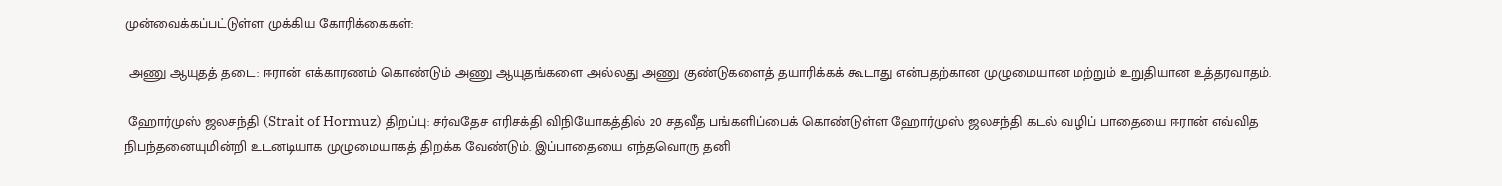முன்வைக்கப்பட்டுள்ள முக்கிய கோரிக்கைகள்:

 அணு ஆயுதத் தடை: ஈரான் எக்காரணம் கொண்டும் அணு ஆயுதங்களை அல்லது அணு குண்டுகளைத் தயாரிக்கக் கூடாது என்பதற்கான முழுமையான மற்றும் உறுதியான உத்தரவாதம்.

 ஹோர்முஸ் ஜலசந்தி (Strait of Hormuz) திறப்பு: சர்வதேச எரிசக்தி விநியோகத்தில் 20 சதவீத பங்களிப்பைக் கொண்டுள்ள ஹோர்முஸ் ஜலசந்தி கடல் வழிப் பாதையை ஈரான் எவ்வித நிபந்தனையுமின்றி உடனடியாக முழுமையாகத் திறக்க வேண்டும். இப்பாதையை எந்தவொரு தனி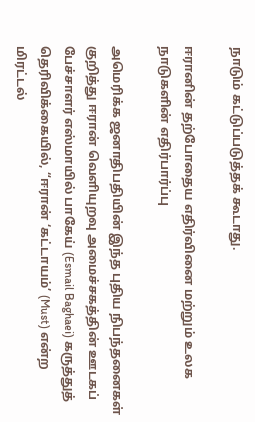நாடும் கட்டுப்படுத்தக் கூடாது.

ஈரானின் தற்போதைய எதிர்வினை மற்றும் உலக நாடுகளின் எதிர்பார்ப்பு

அமெரிக்க ஜனாதிபதியின் இந்த புதிய நிபந்தனைகள் குறித்து ஈரான் வெளியுறவு அமைச்சகத்தின் ஊடகப் பேச்சாளர் எஸ்மாயில் பாகேய் (Esmail Baghaei) கருத்துத் தெரிவிக்கையில், “ஈரான் ‘கட்டாயம்’ (Must) என்ற மிரட்டல்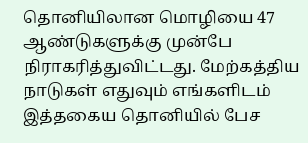தொனியிலான மொழியை 47 ஆண்டுகளுக்கு முன்பே நிராகரித்துவிட்டது. மேற்கத்திய நாடுகள் எதுவும் எங்களிடம் இத்தகைய தொனியில் பேச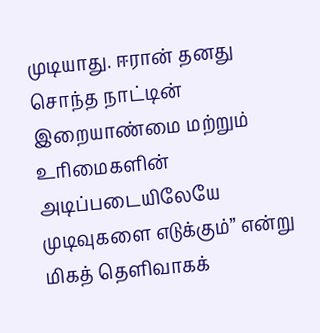முடியாது. ஈரான் தனது சொந்த நாட்டின் இறையாண்மை மற்றும் உரிமைகளின் அடிப்படையிலேயே முடிவுகளை எடுக்கும்” என்று மிகத் தெளிவாகக்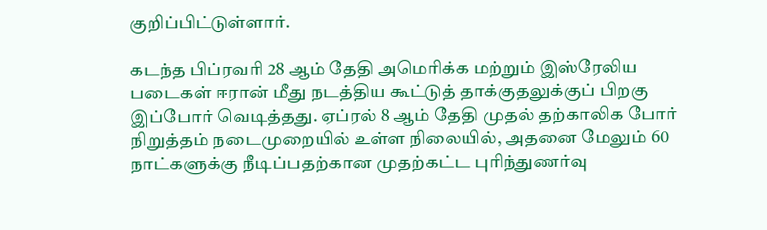குறிப்பிட்டுள்ளார்.

கடந்த பிப்ரவரி 28 ஆம் தேதி அமெரிக்க மற்றும் இஸ்ரேலிய படைகள் ஈரான் மீது நடத்திய கூட்டுத் தாக்குதலுக்குப் பிறகு இப்போர் வெடித்தது. ஏப்ரல் 8 ஆம் தேதி முதல் தற்காலிக போர் நிறுத்தம் நடைமுறையில் உள்ள நிலையில், அதனை மேலும் 60 நாட்களுக்கு நீடிப்பதற்கான முதற்கட்ட புரிந்துணர்வு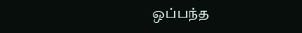ஒப்பந்த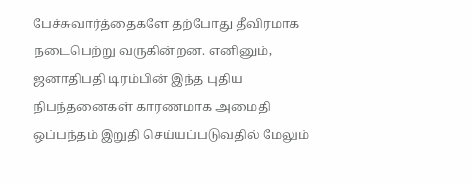பேச்சுவார்த்தைகளே தற்போது தீவிரமாக நடைபெற்று வருகின்றன. எனினும், ஜனாதிபதி டிரம்பின் இந்த புதிய நிபந்தனைகள் காரணமாக அமைதி ஒப்பந்தம் இறுதி செய்யப்படுவதில் மேலும்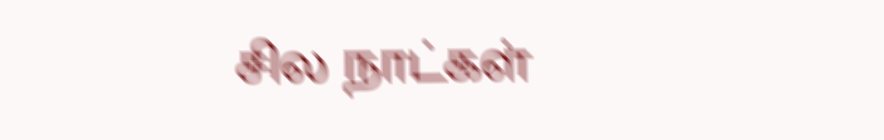சில நாட்கள்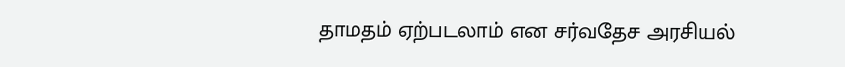தாமதம் ஏற்படலாம் என சர்வதேச அரசியல்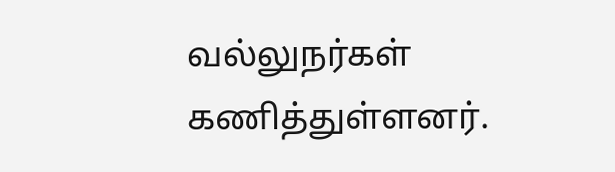வல்லுநர்கள் கணித்துள்ளனர்.